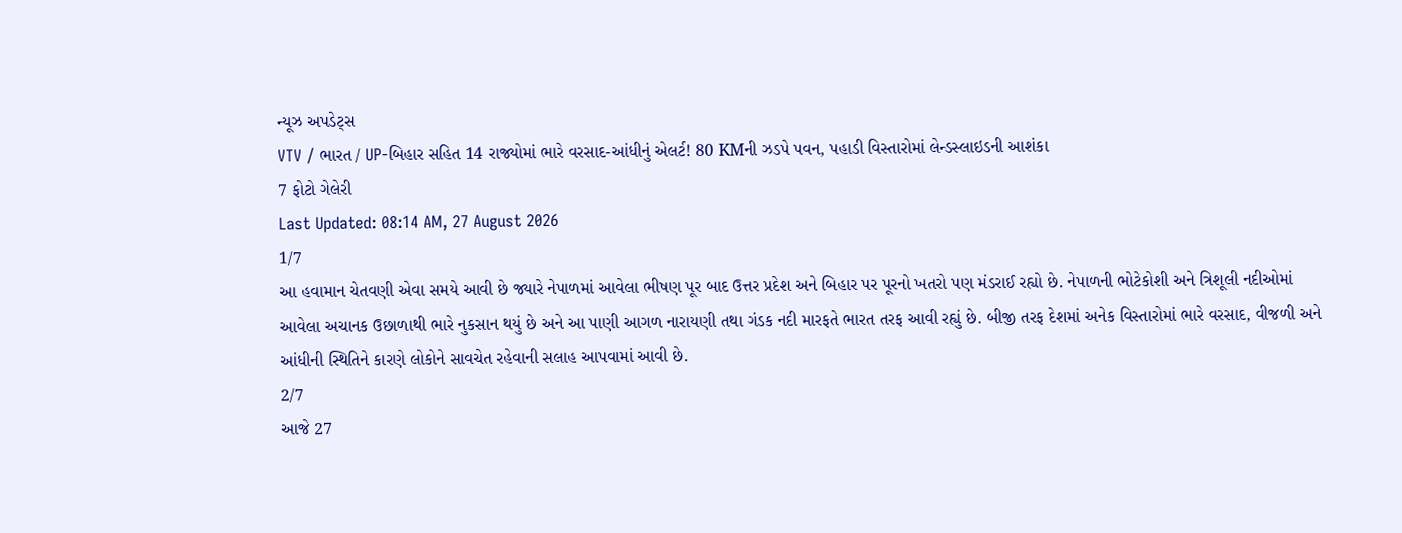ન્યૂઝ અપડેટ્સ
VTV / ભારત / UP-બિહાર સહિત 14 રાજ્યોમાં ભારે વરસાદ-આંધીનું એલર્ટ! 80 KMની ઝડપે પવન, પહાડી વિસ્તારોમાં લેન્ડસ્લાઇડની આશંકા
7 ફોટો ગેલેરી
Last Updated: 08:14 AM, 27 August 2026
1/7
આ હવામાન ચેતવણી એવા સમયે આવી છે જ્યારે નેપાળમાં આવેલા ભીષણ પૂર બાદ ઉત્તર પ્રદેશ અને બિહાર પર પૂરનો ખતરો પણ મંડરાઈ રહ્યો છે. નેપાળની ભોટેકોશી અને ત્રિશૂલી નદીઓમાં આવેલા અચાનક ઉછાળાથી ભારે નુકસાન થયું છે અને આ પાણી આગળ નારાયણી તથા ગંડક નદી મારફતે ભારત તરફ આવી રહ્યું છે. બીજી તરફ દેશમાં અનેક વિસ્તારોમાં ભારે વરસાદ, વીજળી અને આંધીની સ્થિતિને કારણે લોકોને સાવચેત રહેવાની સલાહ આપવામાં આવી છે.
2/7
આજે 27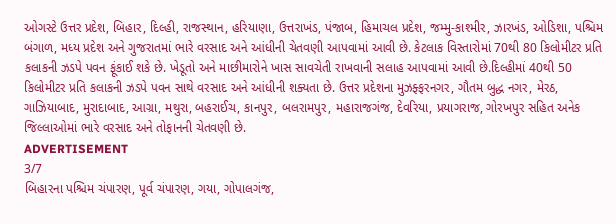ઓગસ્ટે ઉત્તર પ્રદેશ, બિહાર, દિલ્હી, રાજસ્થાન, હરિયાણા, ઉત્તરાખંડ, પંજાબ, હિમાચલ પ્રદેશ, જમ્મુ-કાશ્મીર, ઝારખંડ, ઓડિશા, પશ્ચિમ બંગાળ, મધ્ય પ્રદેશ અને ગુજરાતમાં ભારે વરસાદ અને આંધીની ચેતવણી આપવામાં આવી છે. કેટલાક વિસ્તારોમાં 70થી 80 કિલોમીટર પ્રતિ કલાકની ઝડપે પવન ફૂંકાઈ શકે છે. ખેડૂતો અને માછીમારોને ખાસ સાવચેતી રાખવાની સલાહ આપવામાં આવી છે.દિલ્હીમાં 40થી 50 કિલોમીટર પ્રતિ કલાકની ઝડપે પવન સાથે વરસાદ અને આંધીની શક્યતા છે. ઉત્તર પ્રદેશના મુઝફ્ફરનગર, ગૌતમ બુદ્ધ નગર, મેરઠ, ગાઝિયાબાદ, મુરાદાબાદ, આગ્રા, મથુરા, બહરાઈચ, કાનપુર, બલરામપુર, મહારાજગંજ, દેવરિયા, પ્રયાગરાજ, ગોરખપુર સહિત અનેક જિલ્લાઓમાં ભારે વરસાદ અને તોફાનની ચેતવણી છે.
ADVERTISEMENT
3/7
બિહારના પશ્ચિમ ચંપારણ, પૂર્વ ચંપારણ, ગયા, ગોપાલગંજ,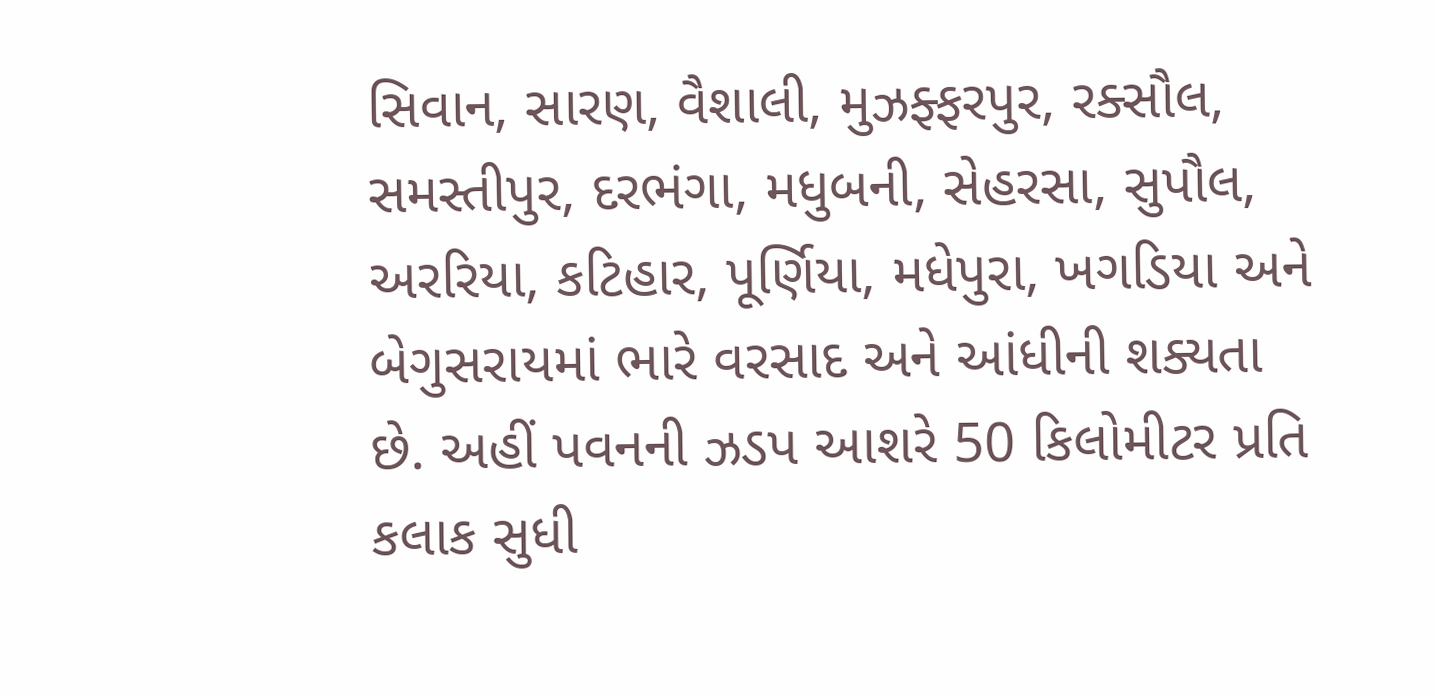સિવાન, સારણ, વૈશાલી, મુઝફ્ફરપુર, રક્સૌલ, સમસ્તીપુર, દરભંગા, મધુબની, સેહરસા, સુપૌલ, અરરિયા, કટિહાર, પૂર્ણિયા, મધેપુરા, ખગડિયા અને બેગુસરાયમાં ભારે વરસાદ અને આંધીની શક્યતા છે. અહીં પવનની ઝડપ આશરે 50 કિલોમીટર પ્રતિ કલાક સુધી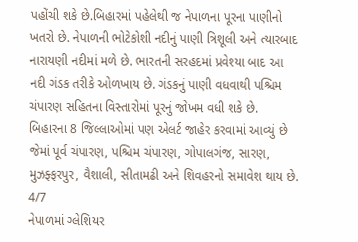પહોંચી શકે છે.બિહારમાં પહેલેથી જ નેપાળના પૂરના પાણીનો ખતરો છે. નેપાળની ભોટેકોશી નદીનું પાણી ત્રિશૂલી અને ત્યારબાદ નારાયણી નદીમાં મળે છે. ભારતની સરહદમાં પ્રવેશ્યા બાદ આ નદી ગંડક તરીકે ઓળખાય છે. ગંડકનું પાણી વધવાથી પશ્ચિમ ચંપારણ સહિતના વિસ્તારોમાં પૂરનું જોખમ વધી શકે છે. બિહારના 8 જિલ્લાઓમાં પણ એલર્ટ જાહેર કરવામાં આવ્યું છે જેમાં પૂર્વ ચંપારણ, પશ્ચિમ ચંપારણ, ગોપાલગંજ, સારણ, મુઝફ્ફરપુર, વૈશાલી, સીતામઢી અને શિવહરનો સમાવેશ થાય છે.
4/7
નેપાળમાં ગ્લેશિયર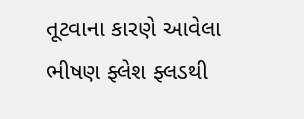તૂટવાના કારણે આવેલા ભીષણ ફ્લેશ ફ્લડથી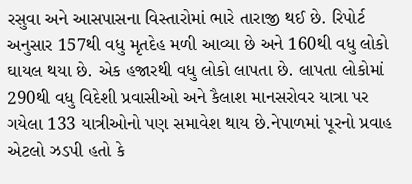રસુવા અને આસપાસના વિસ્તારોમાં ભારે તારાજી થઈ છે. રિપોર્ટ અનુસાર 157થી વધુ મૃતદેહ મળી આવ્યા છે અને 160થી વધુ લોકો ઘાયલ થયા છે. એક હજારથી વધુ લોકો લાપતા છે. લાપતા લોકોમાં 290થી વધુ વિદેશી પ્રવાસીઓ અને કૈલાશ માનસરોવર યાત્રા પર ગયેલા 133 યાત્રીઓનો પણ સમાવેશ થાય છે.નેપાળમાં પૂરનો પ્રવાહ એટલો ઝડપી હતો કે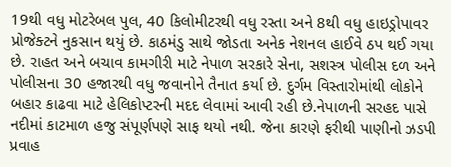19થી વધુ મોટરેબલ પુલ, 40 કિલોમીટરથી વધુ રસ્તા અને 8થી વધુ હાઇડ્રોપાવર પ્રોજેક્ટને નુકસાન થયું છે. કાઠમંડુ સાથે જોડતા અનેક નેશનલ હાઈવે ઠપ થઈ ગયા છે. રાહત અને બચાવ કામગીરી માટે નેપાળ સરકારે સેના, સશસ્ત્ર પોલીસ દળ અને પોલીસના 30 હજારથી વધુ જવાનોને તૈનાત કર્યા છે. દુર્ગમ વિસ્તારોમાંથી લોકોને બહાર કાઢવા માટે હેલિકોપ્ટરની મદદ લેવામાં આવી રહી છે.નેપાળની સરહદ પાસે નદીમાં કાટમાળ હજુ સંપૂર્ણપણે સાફ થયો નથી. જેના કારણે ફરીથી પાણીનો ઝડપી પ્રવાહ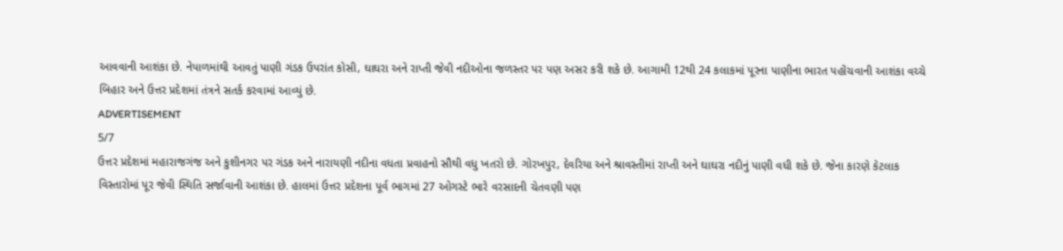આવવાની આશંકા છે. નેપાળમાંથી આવતું પાણી ગંડક ઉપરાંત કોસી, ઘાઘરા અને રાપ્તી જેવી નદીઓના જળસ્તર પર પણ અસર કરી શકે છે. આગામી 12થી 24 કલાકમાં પૂરના પાણીના ભારત પહોંચવાની આશંકા વચ્ચે બિહાર અને ઉત્તર પ્રદેશમાં તંત્રને સતર્ક કરવામાં આવ્યું છે.
ADVERTISEMENT
5/7
ઉત્તર પ્રદેશમાં મહારાજગંજ અને કુશીનગર પર ગંડક અને નારાયણી નદીના વધતા પ્રવાહનો સૌથી વધુ ખતરો છે. ગોરખપુર, દેવરિયા અને શ્રાવસ્તીમાં રાપ્તી અને ઘાઘરા નદીનું પાણી વધી શકે છે. જેના કારણે કેટલાક વિસ્તારોમાં પૂર જેવી સ્થિતિ સર્જાવાની આશંકા છે. હાલમાં ઉત્તર પ્રદેશના પૂર્વ ભાગમાં 27 ઓગસ્ટે ભારે વરસાદની ચેતવણી પણ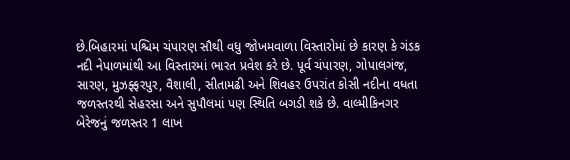છે.બિહારમાં પશ્ચિમ ચંપારણ સૌથી વધુ જોખમવાળા વિસ્તારોમાં છે કારણ કે ગંડક નદી નેપાળમાંથી આ વિસ્તારમાં ભારત પ્રવેશ કરે છે. પૂર્વ ચંપારણ, ગોપાલગંજ, સારણ, મુઝફ્ફરપુર, વૈશાલી, સીતામઢી અને શિવહર ઉપરાંત કોસી નદીના વધતા જળસ્તરથી સેહરસા અને સુપૌલમાં પણ સ્થિતિ બગડી શકે છે. વાલ્મીકિનગર બેરેજનું જળસ્તર 1 લાખ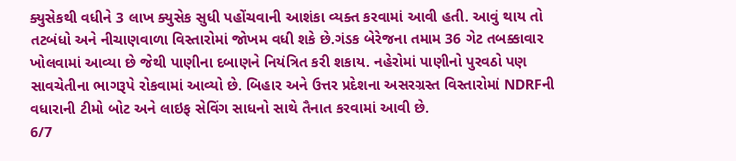ક્યુસેકથી વધીને 3 લાખ ક્યુસેક સુધી પહોંચવાની આશંકા વ્યક્ત કરવામાં આવી હતી. આવું થાય તો તટબંધો અને નીચાણવાળા વિસ્તારોમાં જોખમ વધી શકે છે.ગંડક બેરેજના તમામ 36 ગેટ તબક્કાવાર ખોલવામાં આવ્યા છે જેથી પાણીના દબાણને નિયંત્રિત કરી શકાય. નહેરોમાં પાણીનો પુરવઠો પણ સાવચેતીના ભાગરૂપે રોકવામાં આવ્યો છે. બિહાર અને ઉત્તર પ્રદેશના અસરગ્રસ્ત વિસ્તારોમાં NDRFની વધારાની ટીમો બોટ અને લાઇફ સેવિંગ સાધનો સાથે તૈનાત કરવામાં આવી છે.
6/7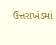ઉત્તરાખંડમાં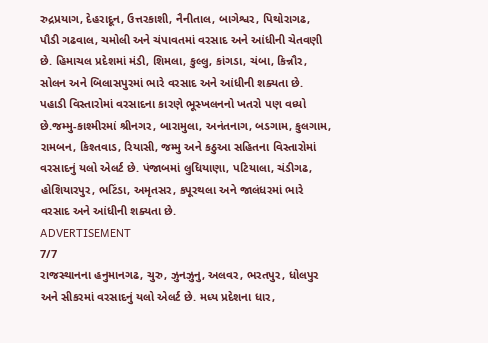રુદ્રપ્રયાગ, દેહરાદૂન, ઉત્તરકાશી, નૈનીતાલ, બાગેશ્વર, પિથોરાગઢ, પૌડી ગઢવાલ, ચમોલી અને ચંપાવતમાં વરસાદ અને આંધીની ચેતવણી છે. હિમાચલ પ્રદેશમાં મંડી, શિમલા, કુલ્લુ, કાંગડા, ચંબા, કિન્નૌર, સોલન અને બિલાસપુરમાં ભારે વરસાદ અને આંધીની શક્યતા છે. પહાડી વિસ્તારોમાં વરસાદના કારણે ભૂસ્ખલનનો ખતરો પણ વધ્યો છે.જમ્મુ-કાશ્મીરમાં શ્રીનગર, બારામુલા, અનંતનાગ, બડગામ, કુલગામ, રામબન, કિશ્તવાડ, રિયાસી, જમ્મુ અને કઠુઆ સહિતના વિસ્તારોમાં વરસાદનું યલો એલર્ટ છે. પંજાબમાં લુધિયાણા, પટિયાલા, ચંડીગઢ, હોશિયારપુર, ભટિંડા, અમૃતસર, કપૂરથલા અને જાલંધરમાં ભારે વરસાદ અને આંધીની શક્યતા છે.
ADVERTISEMENT
7/7
રાજસ્થાનના હનુમાનગઢ, ચુરુ, ઝુનઝુનુ, અલવર, ભરતપુર, ધોલપુર અને સીકરમાં વરસાદનું યલો એલર્ટ છે. મધ્ય પ્રદેશના ધાર,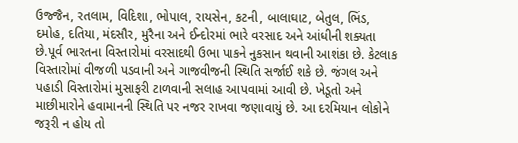ઉજ્જૈન, રતલામ, વિદિશા, ભોપાલ, રાયસેન, કટની, બાલાઘાટ, બેતુલ, ભિંડ, દમોહ, દતિયા, મંદસૌર, મુરૈના અને ઈન્દોરમાં ભારે વરસાદ અને આંધીની શક્યતા છે.પૂર્વ ભારતના વિસ્તારોમાં વરસાદથી ઉભા પાકને નુકસાન થવાની આશંકા છે. કેટલાક વિસ્તારોમાં વીજળી પડવાની અને ગાજવીજની સ્થિતિ સર્જાઈ શકે છે. જંગલ અને પહાડી વિસ્તારોમાં મુસાફરી ટાળવાની સલાહ આપવામાં આવી છે. ખેડૂતો અને માછીમારોને હવામાનની સ્થિતિ પર નજર રાખવા જણાવાયું છે. આ દરમિયાન લોકોને જરૂરી ન હોય તો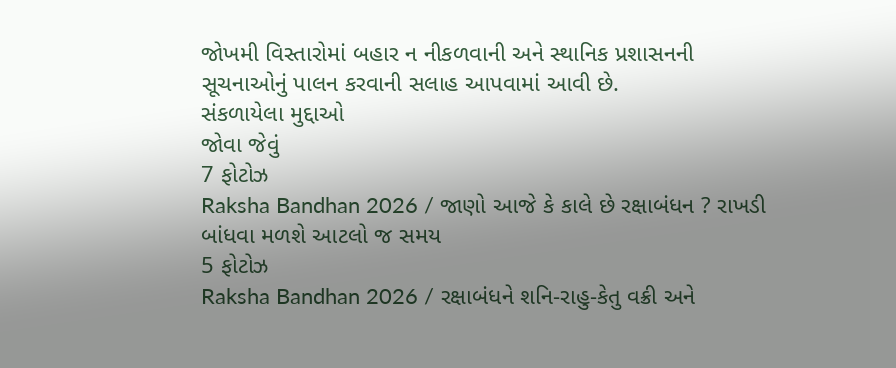જોખમી વિસ્તારોમાં બહાર ન નીકળવાની અને સ્થાનિક પ્રશાસનની સૂચનાઓનું પાલન કરવાની સલાહ આપવામાં આવી છે.
સંકળાયેલા મુદ્દાઓ
જોવા જેવું
7 ફોટોઝ
Raksha Bandhan 2026 / જાણો આજે કે કાલે છે રક્ષાબંધન ? રાખડી બાંધવા મળશે આટલો જ સમય
5 ફોટોઝ
Raksha Bandhan 2026 / રક્ષાબંધને શનિ-રાહુ-કેતુ વક્રી અને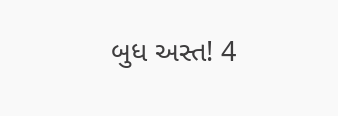બુધ અસ્ત! 4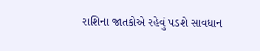રાશિના જાતકોએ રહેવું પડશે સાવધાન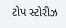ટોપ સ્ટોરીઝ